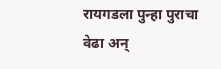रायगडला पुन्हा पुराचा वेढा अन्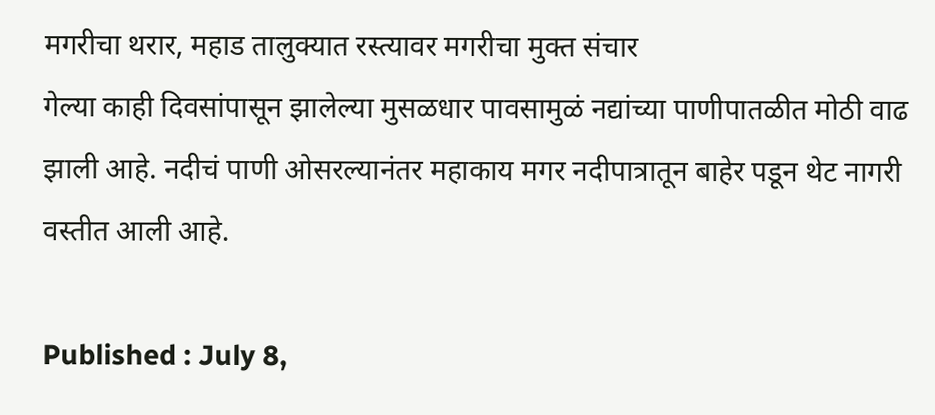मगरीचा थरार, महाड तालुक्यात रस्त्यावर मगरीचा मुक्त संचार
गेल्या काही दिवसांपासून झालेल्या मुसळधार पावसामुळं नद्यांच्या पाणीपातळीत मोठी वाढ झाली आहे. नदीचं पाणी ओसरल्यानंतर महाकाय मगर नदीपात्रातून बाहेर पडून थेट नागरी वस्तीत आली आहे.

Published : July 8,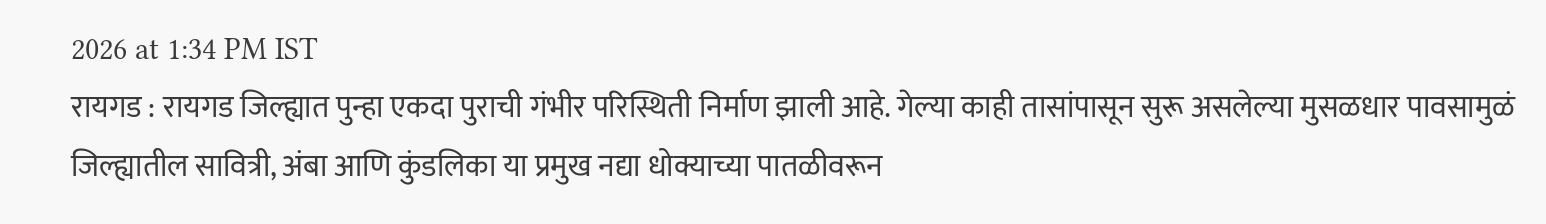2026 at 1:34 PM IST
रायगड : रायगड जिल्ह्यात पुन्हा एकदा पुराची गंभीर परिस्थिती निर्माण झाली आहे. गेल्या काही तासांपासून सुरू असलेल्या मुसळधार पावसामुळं जिल्ह्यातील सावित्री, अंबा आणि कुंडलिका या प्रमुख नद्या धोक्याच्या पातळीवरून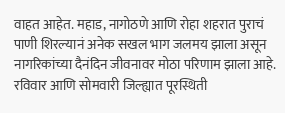वाहत आहेत. महाड, नागोठणे आणि रोहा शहरात पुराचं पाणी शिरल्यानं अनेक सखल भाग जलमय झाला असून नागरिकांच्या दैनंदिन जीवनावर मोठा परिणाम झाला आहे. रविवार आणि सोमवारी जिल्ह्यात पूरस्थिती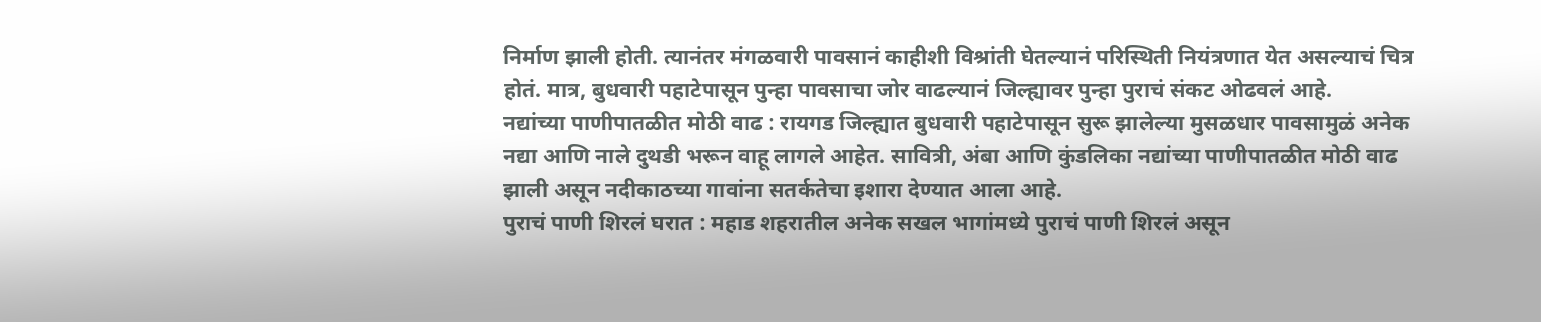निर्माण झाली होती. त्यानंतर मंगळवारी पावसानं काहीशी विश्रांती घेतल्यानं परिस्थिती नियंत्रणात येत असल्याचं चित्र होतं. मात्र, बुधवारी पहाटेपासून पुन्हा पावसाचा जोर वाढल्यानं जिल्ह्यावर पुन्हा पुराचं संकट ओढवलं आहे.
नद्यांच्या पाणीपातळीत मोठी वाढ : रायगड जिल्ह्यात बुधवारी पहाटेपासून सुरू झालेल्या मुसळधार पावसामुळं अनेक नद्या आणि नाले दुथडी भरून वाहू लागले आहेत. सावित्री, अंबा आणि कुंडलिका नद्यांच्या पाणीपातळीत मोठी वाढ झाली असून नदीकाठच्या गावांना सतर्कतेचा इशारा देण्यात आला आहे.
पुराचं पाणी शिरलं घरात : महाड शहरातील अनेक सखल भागांमध्ये पुराचं पाणी शिरलं असून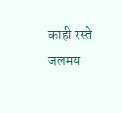काही रस्ते जलमय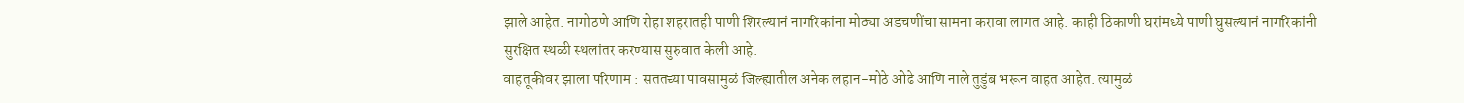झाले आहेत. नागोठणे आणि रोहा शहरातही पाणी शिरल्यानं नागरिकांना मोठ्या अडचणींचा सामना करावा लागत आहे. काही ठिकाणी घरांमध्ये पाणी घुसल्यानं नागरिकांनी सुरक्षित स्थळी स्थलांतर करण्यास सुरुवात केली आहे.
वाहतूकीवर झाला परिणाम : सततच्या पावसामुळं जिल्ह्यातील अनेक लहान-मोठे ओढे आणि नाले तुडुंब भरून वाहत आहेत. त्यामुळं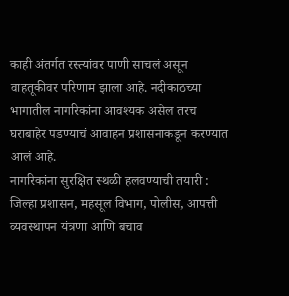काही अंतर्गत रस्त्यांवर पाणी साचलं असून वाहतूकीवर परिणाम झाला आहे. नदीकाठच्या भागातील नागरिकांना आवश्यक असेल तरच घराबाहेर पडण्याचं आवाहन प्रशासनाकडून करण्यात आलं आहे.
नागरिकांना सुरक्षित स्थळी हलवण्याची तयारी : जिल्हा प्रशासन, महसूल विभाग, पोलीस, आपत्ती व्यवस्थापन यंत्रणा आणि बचाव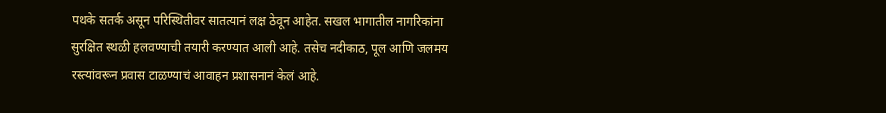पथके सतर्क असून परिस्थितीवर सातत्यानं लक्ष ठेवून आहेत. सखल भागातील नागरिकांना सुरक्षित स्थळी हलवण्याची तयारी करण्यात आली आहे. तसेच नदीकाठ, पूल आणि जलमय रस्त्यांवरून प्रवास टाळण्याचं आवाहन प्रशासनानं केलं आहे.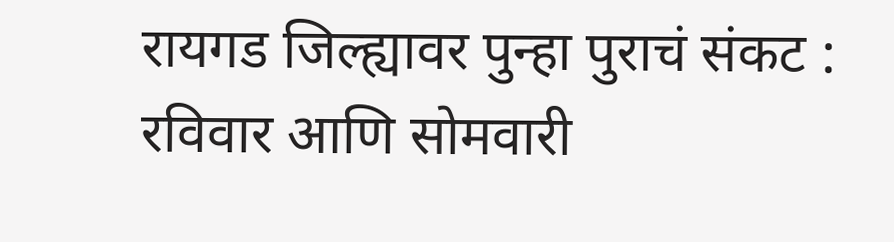रायगड जिल्ह्यावर पुन्हा पुराचं संकट : रविवार आणि सोमवारी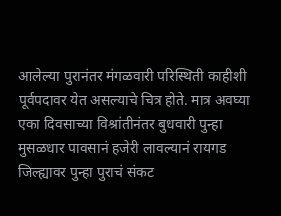आलेल्या पुरानंतर मंगळवारी परिस्थिती काहीशी पूर्वपदावर येत असल्याचे चित्र होते. मात्र अवघ्या एका दिवसाच्या विश्रांतीनंतर बुधवारी पुन्हा मुसळधार पावसानं हजेरी लावल्यानं रायगड जिल्ह्यावर पुन्हा पुराचं संकट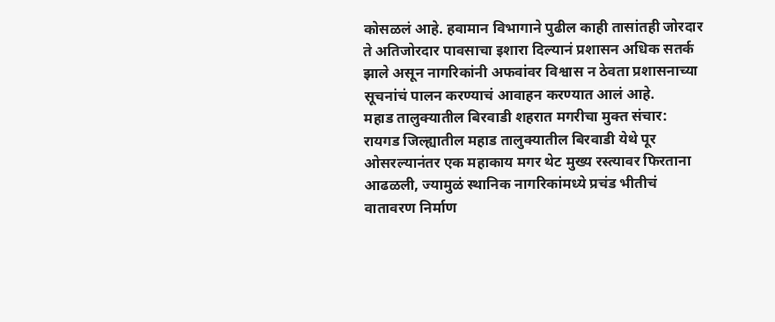कोसळलं आहे. हवामान विभागाने पुढील काही तासांतही जोरदार ते अतिजोरदार पावसाचा इशारा दिल्यानं प्रशासन अधिक सतर्क झाले असून नागरिकांनी अफवांवर विश्वास न ठेवता प्रशासनाच्या सूचनांचं पालन करण्याचं आवाहन करण्यात आलं आहे.
महाड तालुक्यातील बिरवाडी शहरात मगरीचा मुक्त संचार: रायगड जिल्ह्यातील महाड तालुक्यातील बिरवाडी येथे पूर ओसरल्यानंतर एक महाकाय मगर थेट मुख्य रस्त्यावर फिरताना आढळली, ज्यामुळं स्थानिक नागरिकांमध्ये प्रचंड भीतीचं वातावरण निर्माण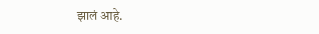झालं आहे.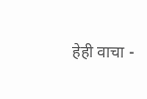हेही वाचा -